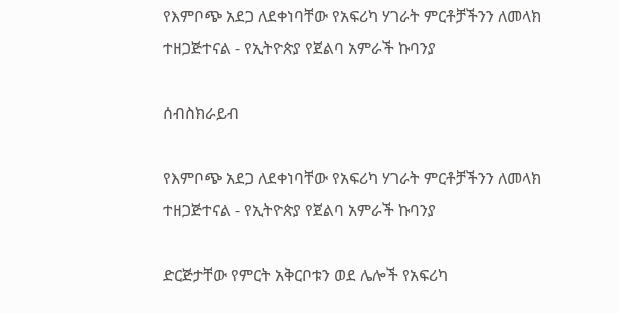የእምቦጭ አደጋ ለደቀነባቸው የአፍሪካ ሃገራት ምርቶቻችንን ለመላክ ተዘጋጅተናል - የኢትዮጵያ የጀልባ አምራች ኩባንያ

ሰብስክራይብ

የእምቦጭ አደጋ ለደቀነባቸው የአፍሪካ ሃገራት ምርቶቻችንን ለመላክ ተዘጋጅተናል - የኢትዮጵያ የጀልባ አምራች ኩባንያ

ድርጅታቸው የምርት አቅርቦቱን ወደ ሌሎች የአፍሪካ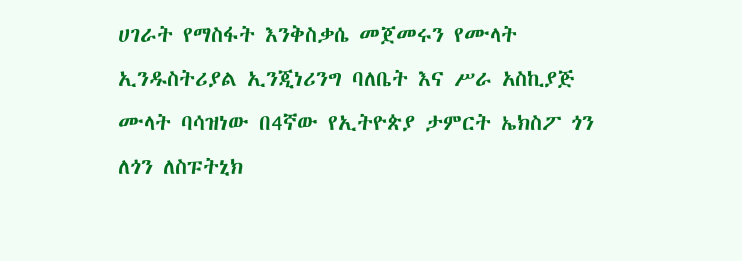ሀገራት የማስፋት እንቅስቃሴ መጀመሩን የሙላት ኢንዱስትሪያል ኢንጂነሪንግ ባለቤት እና ሥራ አስኪያጅ ሙላት ባሳዝነው በ4ኛው የኢትዮጵያ ታምርት ኤክስፖ ጎን ለጎን ለስፑትኒክ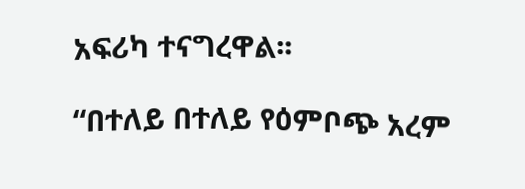አፍሪካ ተናግረዋል፡፡

“በተለይ በተለይ የዕምቦጭ አረም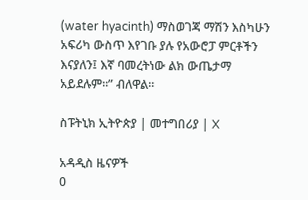(water hyacinth) ማስወገጃ ማሽን እስካሁን አፍሪካ ውስጥ እየገቡ ያሉ የአውሮፓ ምርቶችን እናያለን፤ እኛ ባመረትነው ልክ ውጤታማ አይደሉም።” ብለዋል፡፡

ስፑትኒክ ኢትዮጵያ | መተግበሪያ | X

አዳዲስ ዜናዎች
0